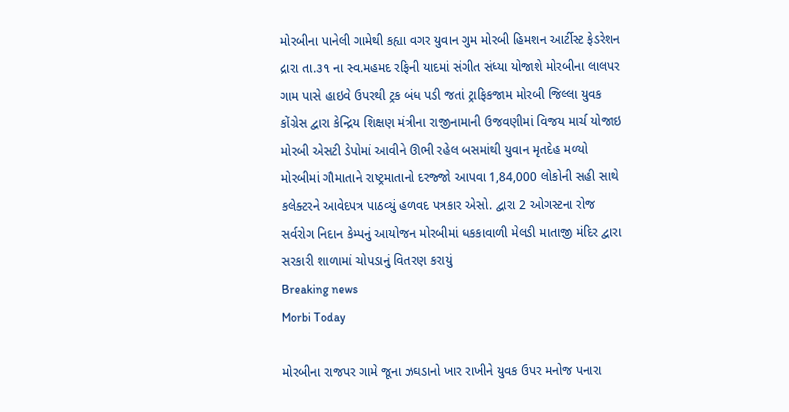મોરબીના પાનેલી ગામેથી કહ્યા વગર યુવાન ગુમ મોરબી હિમશન આર્ટીસ્ટ ફેડરેશન દ્રારા તા.૩૧ ના સ્વ.મહમદ રફિની યાદમાં સંગીત સંધ્યા યોજાશે મોરબીના લાલપર ગામ પાસે હાઇવે ઉપરથી ટ્રક બંધ પડી જતાં ટ્રાફિકજામ મોરબી જિલ્લા યુવક કોંગ્રેસ દ્વારા કેન્દ્રિય શિક્ષણ મંત્રીના રાજીનામાની ઉજવણીમાં વિજય માર્ચ યોજાઇ મોરબી એસટી ડેપોમાં આવીને ઊભી રહેલ બસમાંથી યુવાન મૃતદેહ મળ્યો મોરબીમાં ગૌમાતાને રાષ્ટ્રમાતાનો દરજ્જો આપવા 1,84,000 લોકોની સહી સાથે કલેક્ટરને આવેદપત્ર પાઠવ્યું હળવદ પત્રકાર એસો. દ્વારા 2 ઓગસ્ટના રોજ સર્વરોગ નિદાન કેમ્પનું આયોજન મોરબીમાં ધકકાવાળી મેલડી માતાજી મંદિર દ્વારા સરકારી શાળામાં ચોપડાનું વિતરણ કરાયું
Breaking news
Morbi Today

મોરબીના રાજપર ગામે જૂના ઝઘડાનો ખાર રાખીને યુવક ઉપર મનોજ પનારા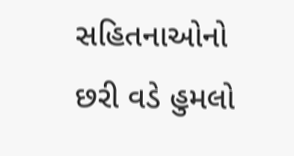સહિતનાઓનો છરી વડે હુમલો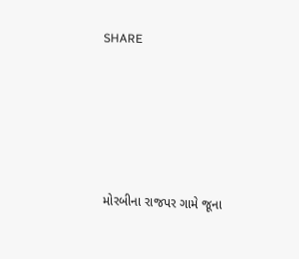SHARE







મોરબીના રાજપર ગામે જૂના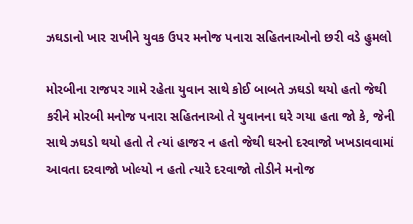ઝઘડાનો ખાર રાખીને યુવક ઉપર મનોજ પનારા સહિતનાઓનો છરી વડે હુમલો

મોરબીના રાજપર ગામે રહેતા યુવાન સાથે કોઈ બાબતે ઝઘડો થયો હતો જેથી કરીને મોરબી મનોજ પનારા સહિતનાઓ તે યુવાનના ઘરે ગયા હતા જો કે, જેની સાથે ઝઘડો થયો હતો તે ત્યાં હાજર ન હતો જેથી ઘરનો દરવાજો ખખડાવવામાં આવતા દરવાજો ખોલ્યો ન હતો ત્યારે દરવાજો તોડીને મનોજ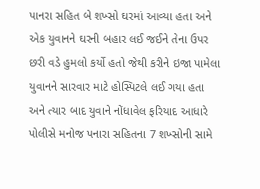પાનરા સહિત બે શખ્સો ઘરમાં આવ્યા હતા અને એક યુવાનને ઘરની બહાર લઈ જઈને તેના ઉપર છરી વડે હુમલો કર્યો હતો જેથી કરીને ઇજા પામેલા યુવાનને સારવાર માટે હોસ્પિટલે લઈ ગયા હતા અને ત્યાર બાદ યુવાને નોંધાવેલ ફરિયાદ આધારે પોલીસે મનોજ પનારા સહિતના 7 શખ્સોની સામે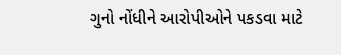ગુનો નોંધીને આરોપીઓને પકડવા માટે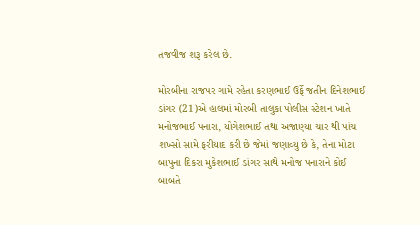તજવીજ શરૂ કરેલ છે.

મોરબીના રાજપર ગામે રહેતા કરણભાઈ ઉર્ફે જતીન દિનેશભાઈ ડાંગર (21)એ હાલમાં મોરબી તાલુકા પોલીસ સ્ટેશન ખાતે મનોજભાઈ પનારા, યોગેશભાઈ તથા અજાણ્યા ચાર થી પાંચ શખ્સો સામે ફરીયાદ કરી છે જેમાં જણાવ્યુ છે કે, તેના મોટા બાપુના દિકરા મુકેશભાઈ ડાંગર સાથે મનોજ પનારાને કોઈ બાબતે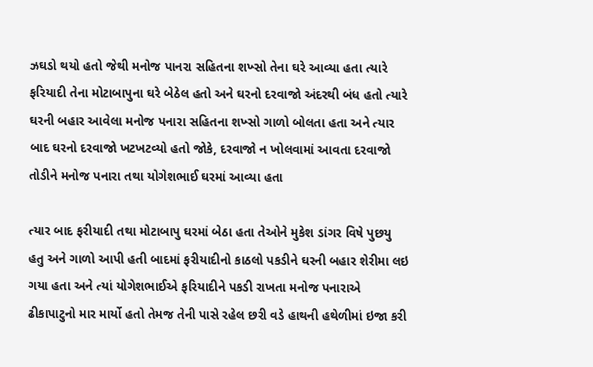ઝઘડો થયો હતો જેથી મનોજ પાનરા સહિતના શખ્સો તેના ઘરે આવ્યા હતા ત્યારે ફરિયાદી તેના મોટાબાપુના ઘરે બેઠેલ હતો અને ઘરનો દરવાજો અંદરથી બંધ હતો ત્યારે ઘરની બહાર આવેલા મનોજ પનારા સહિતના શખ્સો ગાળો બોલતા હતા અને ત્યાર બાદ ઘરનો દરવાજો ખટખટવ્યો હતો જોકે, દરવાજો ન ખોલવામાં આવતા દરવાજો તોડીને મનોજ પનારા તથા યોગેશભાઈ ઘરમાં આવ્યા હતા

ત્યાર બાદ ફરીયાદી તથા મોટાબાપુ ઘરમાં બેઠા હતા તેઓને મુકેશ ડાંગર વિષે પુછયુ હતુ અને ગાળો આપી હતી બાદમાં ફરીયાદીનો કાઠલો પકડીને ઘરની બહાર શેરીમા લઇ ગયા હતા અને ત્યાં યોગેશભાઈએ ફરિયાદીને પકડી રાખતા મનોજ પનારાએ ઢીકાપાટુનો માર માર્યો હતો તેમજ તેની પાસે રહેલ છરી વડે હાથની હથેળીમાં ઇજા કરી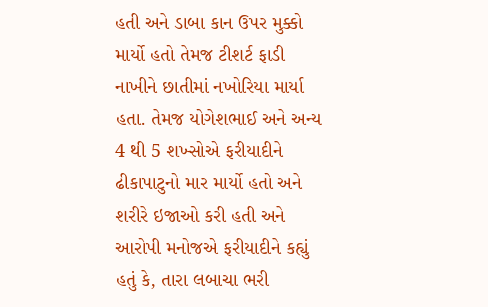હતી અને ડાબા કાન ઉપર મુક્કો માર્યો હતો તેમજ ટીશર્ટ ફાડી નાખીને છાતીમાં નખોરિયા માર્યા હતા. તેમજ યોગેશભાઈ અને અન્ય 4 થી 5 શખ્સોએ ફરીયાદીને ઢીકાપાટુનો માર માર્યો હતો અને શરીરે ઇજાઓ કરી હતી અને આરોપી મનોજએ ફરીયાદીને કહ્યું હતું કે, તારા લબાચા ભરી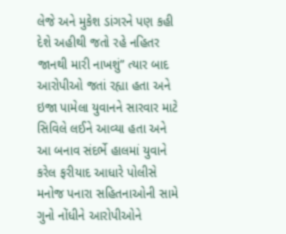લેજે અને મુકેશ ડાંગરને પણ કહી દેશે અહીથી જતો રહે નહિતર જાનથી મારી નાખશું” ત્યાર બાદ આરોપીઓ જતાં રહ્યા હતા અને ઇજા પામેલા યુવાનને સારવાર માટે સિવિલે લઈને આવ્યા હતા અને આ બનાવ સંદર્ભે હાલમાં યુવાને કરેલ ફરીયાદ આધારે પોલીસે મનોજ પનારા સહિતનાઓની સામે ગુનો નોંધીને આરોપીઓને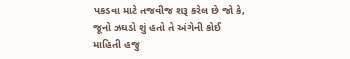પકડવા માટે તજવીજ શરૂ કરેલ છે જો કે, જૂનો ઝઘડો શું હતો તે અંગેની કોઈ માહિતી હજુ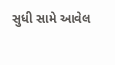સુધી સામે આવેલ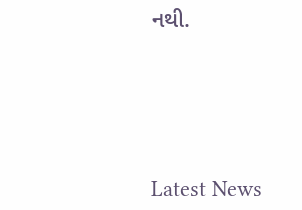નથી.






Latest News